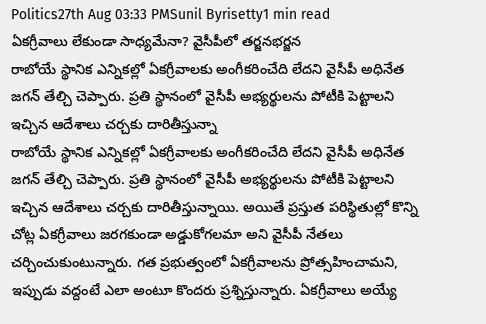Politics27th Aug 03:33 PMSunil Byrisetty1 min read
ఏకగ్రీవాలు లేకుండా సాధ్యమేనా? వైసీపీలో తర్జనభర్జన
రాబోయే స్థానిక ఎన్నికల్లో ఏకగ్రీవాలకు అంగీకరించేది లేదని వైసీపీ అధినేత జగన్ తేల్చి చెప్పారు. ప్రతి స్థానంలో వైసీపీ అభ్యర్థులను పోటీకి పెట్టాలని ఇచ్చిన ఆదేశాలు చర్చకు దారితీస్తున్నా
రాబోయే స్థానిక ఎన్నికల్లో ఏకగ్రీవాలకు అంగీకరించేది లేదని వైసీపీ అధినేత జగన్ తేల్చి చెప్పారు. ప్రతి స్థానంలో వైసీపీ అభ్యర్థులను పోటీకి పెట్టాలని ఇచ్చిన ఆదేశాలు చర్చకు దారితీస్తున్నాయి. అయితే ప్రస్తుత పరిస్థితుల్లో కొన్ని చోట్ల ఏకగ్రీవాలు జరగకుండా అడ్డుకోగలమా అని వైసీపీ నేతలు చర్చించుకుంటున్నారు. గత ప్రభుత్వంలో ఏకగ్రీవాలను ప్రోత్సహించామని, ఇప్పుడు వద్దంటే ఎలా అంటూ కొందరు ప్రశ్నిస్తున్నారు. ఏకగ్రీవాలు అయ్యే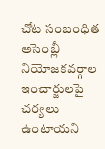చోట సంబంధిత అసెంబ్లీ నియోజకవర్గాల ఇంచార్జులపై చర్యలు ఉంటాయని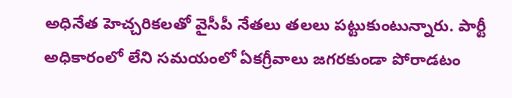అధినేత హెచ్చరికలతో వైసీపీ నేతలు తలలు పట్టుకుంటున్నారు. పార్టీ అధికారంలో లేని సమయంలో ఏకగ్రీవాలు జగరకుండా పోరాడటం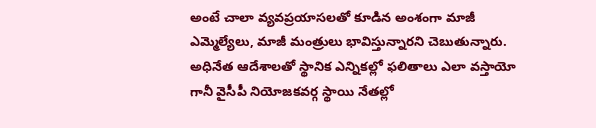అంటే చాలా వ్యవప్రయాసలతో కూడిన అంశంగా మాజీ ఎమ్మెల్యేలు, మాజీ మంత్రులు భావిస్తున్నారని చెబుతున్నారు. అధినేత ఆదేశాలతో స్థానిక ఎన్నికల్లో ఫలితాలు ఎలా వస్తాయో గానీ వైసీపీ నియోజకవర్గ స్థాయి నేతల్లో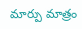మార్పు మాత్రం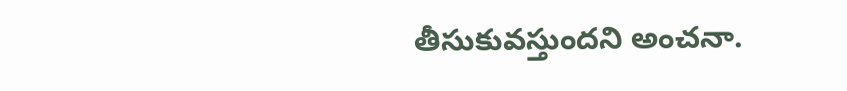తీసుకువస్తుందని అంచనా.